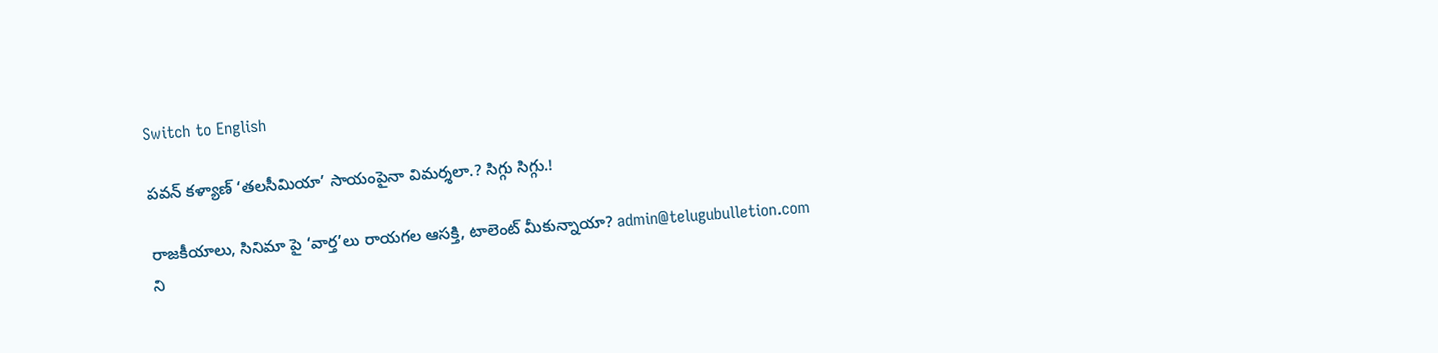Switch to English

పవన్ కళ్యాణ్ ‘తలసీమియా’ సాయంపైనా విమర్శలా.? సిగ్గు సిగ్గు.!

రాజకీయాలు, సినిమా పై ‘వార్త’లు రాయగల ఆసక్తి, టాలెంట్ మీకున్నాయా? admin@telugubulletion.com ని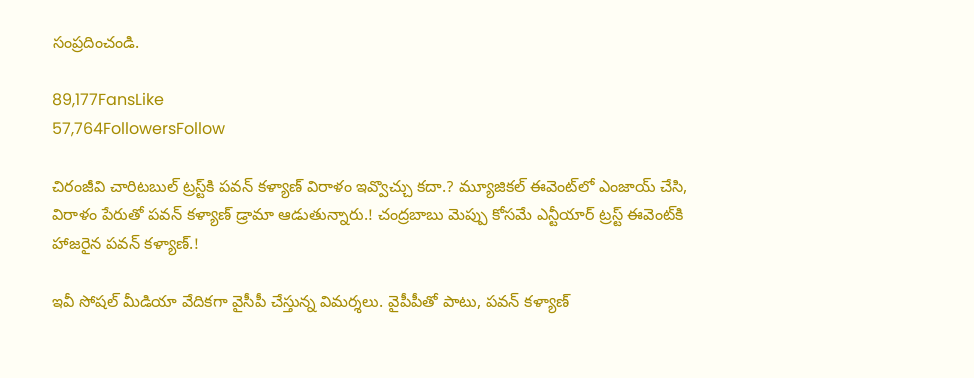సంప్రదించండి.

89,177FansLike
57,764FollowersFollow

చిరంజీవి చారిటబుల్ ట్రస్ట్‌కి పవన్ కళ్యాణ్ విరాళం ఇవ్వొచ్చు కదా.? మ్యూజికల్ ఈవెంట్‌లో ఎంజాయ్ చేసి, విరాళం పేరుతో పవన్ కళ్యాణ్ డ్రామా ఆడుతున్నారు.! చంద్రబాబు మెప్పు కోసమే ఎన్టీయార్ ట్రస్ట్ ఈవెంట్‌కి హాజరైన పవన్ కళ్యాణ్.!

ఇవీ సోషల్ మీడియా వేదికగా వైసీపీ చేస్తున్న విమర్శలు. వైపీపీతో పాటు, పవన్ కళ్యాణ్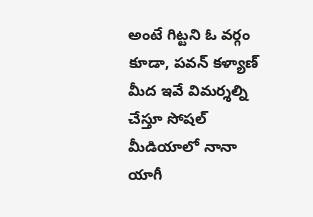అంటే గిట్టని ఓ వర్గం కూడా, పవన్ కళ్యాణ్ మీద ఇవే విమర్శల్ని చేస్తూ సోషల్ మీడియాలో నానా యాగీ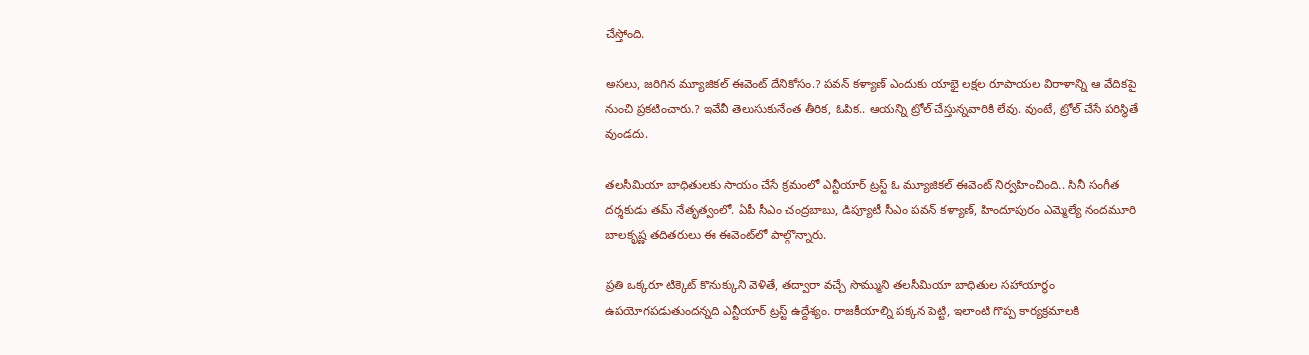చేస్తోంది.

అసలు, జరిగిన మ్యూజికల్ ఈవెంట్ దేనికోసం.? పవన్ కళ్యాణ్ ఎందుకు యాభై లక్షల రూపాయల విరాళాన్ని ఆ వేదికపై నుంచి ప్రకటించారు.? ఇవేవీ తెలుసుకునేంత తీరిక, ఓపిక.. ఆయన్ని ట్రోల్ చేస్తున్నవారికి లేవు. వుంటే, ట్రోల్ చేసే పరిస్థితే వుండదు.

తలసీమియా బాధితులకు సాయం చేసే క్రమంలో ఎన్టీయార్ ట్రస్ట్ ఓ మ్యూజికల్ ఈవెంట్ నిర్వహించింది.. సినీ సంగీత దర్శకుడు తమ్ నేతృత్వంలో. ఏపీ సీఎం చంద్రబాబు, డిప్యూటీ సీఎం పవన్ కళ్యాణ్, హిందూపురం ఎమ్మెల్యే నందమూరి బాలకృష్ణ తదితరులు ఈ ఈవెంట్‌లో పాల్గొన్నారు.

ప్రతి ఒక్కరూ టిక్కెట్ కొనుక్కుని వెళితే, తద్వారా వచ్చే సొమ్ముని తలసీమియా బాధితుల సహాయార్థం ఉపయోగపడుతుందన్నది ఎన్టీయార్ ట్రస్ట్ ఉద్దేశ్యం. రాజకీయాల్ని పక్కన పెట్టి, ఇలాంటి గొప్ప కార్యక్రమాలకి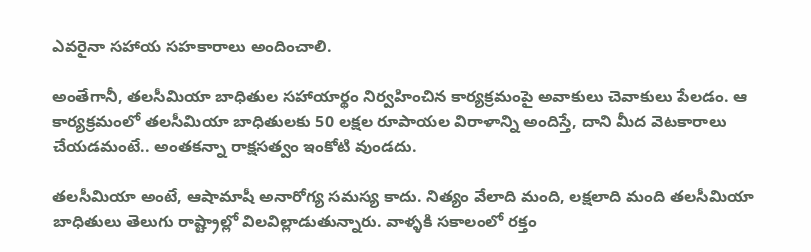ఎవరైనా సహాయ సహకారాలు అందించాలి.

అంతేగానీ, తలసీమియా బాధితుల సహాయార్థం నిర్వహించిన కార్యక్రమంపై అవాకులు చెవాకులు పేలడం. ఆ కార్యక్రమంలో తలసీమియా బాధితులకు 50 లక్షల రూపాయల విరాళాన్ని అందిస్తే, దాని మీద వెటకారాలు చేయడమంటే.. అంతకన్నా రాక్షసత్వం ఇంకోటి వుండదు.

తలసీమియా అంటే, ఆషామాషీ అనారోగ్య సమస్య కాదు. నిత్యం వేలాది మంది, లక్షలాది మంది తలసీమియా బాధితులు తెలుగు రాష్ట్రాల్లో విలవిల్లాడుతున్నారు. వాళ్ళకి సకాలంలో రక్తం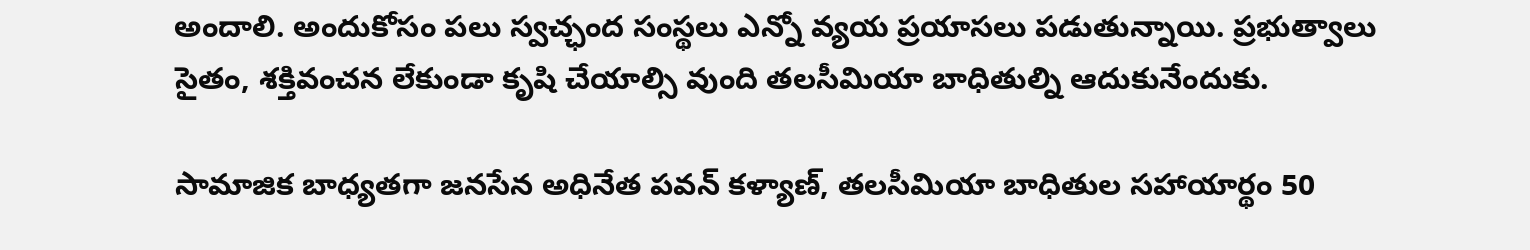అందాలి. అందుకోసం పలు స్వచ్ఛంద సంస్థలు ఎన్నో వ్యయ ప్రయాసలు పడుతున్నాయి. ప్రభుత్వాలు సైతం, శక్తివంచన లేకుండా కృషి చేయాల్సి వుంది తలసీమియా బాధితుల్ని ఆదుకునేందుకు.

సామాజిక బాధ్యతగా జనసేన అధినేత పవన్ కళ్యాణ్, తలసీమియా బాధితుల సహాయార్థం 50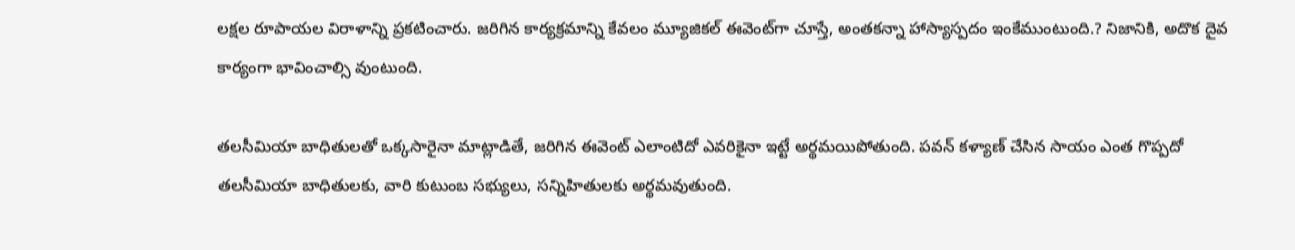లక్షల రూపాయల విరాళాన్ని ప్రకటించారు. జరిగిన కార్యక్రమాన్ని కేవలం మ్యూజికల్ ఈవెంట్‌గా చూస్తే, అంతకన్నా హాస్యాస్పదం ఇంకేముంటుంది.? నిజానికి, అదొక దైవ కార్యంగా భావించాల్సి వుంటుంది.

తలసీమియా బాధితులతో ఒక్కసారైనా మాట్లాడితే, జరిగిన ఈవెంట్ ఎలాంటిదో ఎవరికైనా ఇట్టే అర్థమయిపోతుంది. పవన్ కళ్యాణ్ చేసిన సాయం ఎంత గొప్పదో తలసీమియా బాధితులకు, వారి కుటుంబ సభ్యులు, సన్నిహితులకు అర్థమవుతుంది.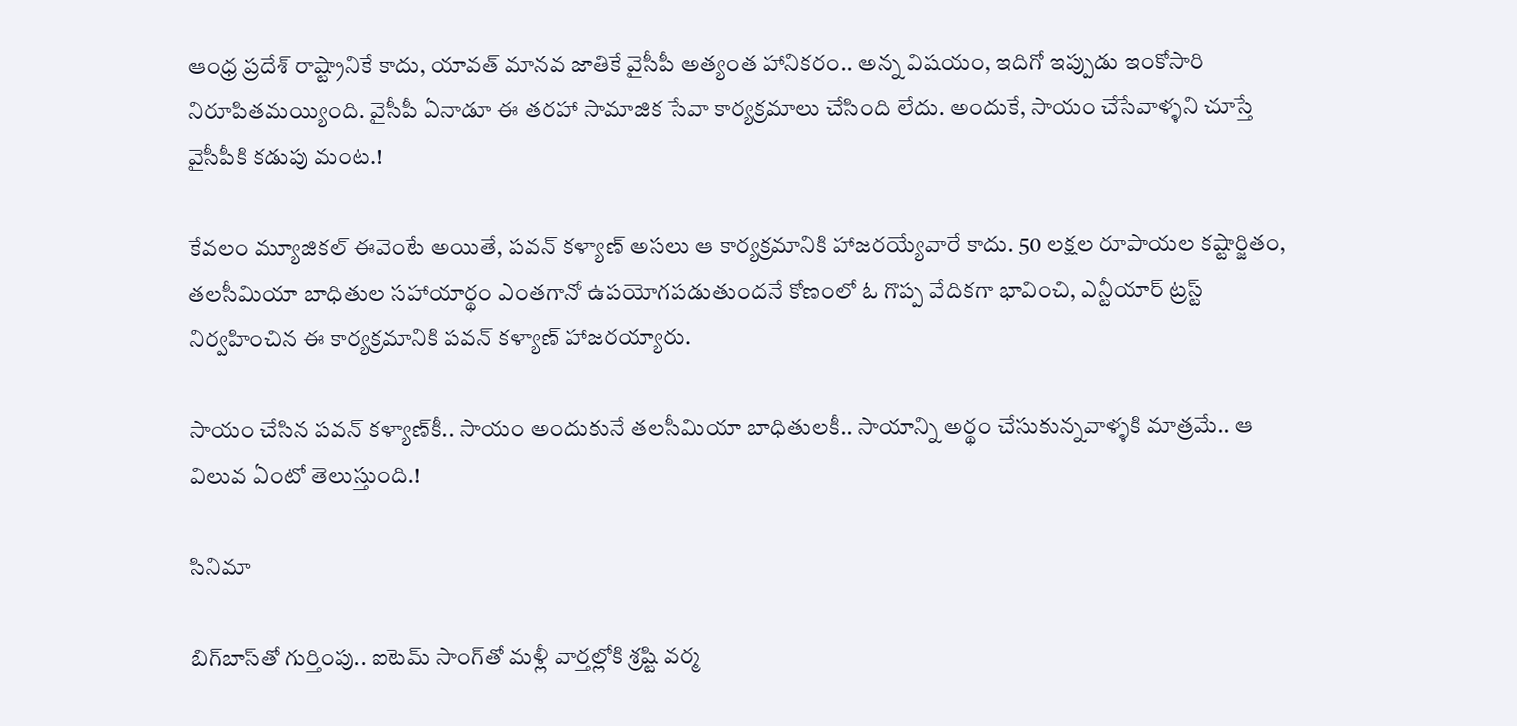ఆంధ్ర ప్రదేశ్ రాష్ట్రానికే కాదు, యావత్ మానవ జాతికే వైసీపీ అత్యంత హానికరం.. అన్న విషయం, ఇదిగో ఇప్పుడు ఇంకోసారి నిరూపితమయ్యింది. వైసీపీ ఏనాడూ ఈ తరహా సామాజిక సేవా కార్యక్రమాలు చేసింది లేదు. అందుకే, సాయం చేసేవాళ్ళని చూస్తే వైసీపీకి కడుపు మంట.!

కేవలం మ్యూజికల్ ఈవెంటే అయితే, పవన్ కళ్యాణ్ అసలు ఆ కార్యక్రమానికి హాజరయ్యేవారే కాదు. 50 లక్షల రూపాయల కష్టార్జితం, తలసీమియా బాధితుల సహాయార్థం ఎంతగానో ఉపయోగపడుతుందనే కోణంలో ఓ గొప్ప వేదికగా భావించి, ఎన్టీయార్ ట్రస్ట్ నిర్వహించిన ఈ కార్యక్రమానికి పవన్ కళ్యాణ్ హాజరయ్యారు.

సాయం చేసిన పవన్ కళ్యాణ్‌కీ.. సాయం అందుకునే తలసీమియా బాధితులకీ.. సాయాన్ని అర్థం చేసుకున్నవాళ్ళకి మాత్రమే.. ఆ విలువ ఏంటో తెలుస్తుంది.!

సినిమా

బిగ్‌బాస్‌తో గుర్తింపు.. ఐటెమ్ సాంగ్‌తో మళ్లీ వార్తల్లోకి శ్రష్టి వర్మ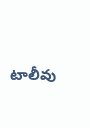టాలీవు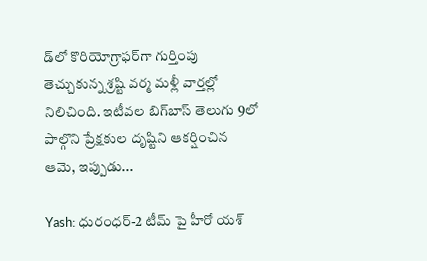డ్‌లో కొరియోగ్రాఫర్‌గా గుర్తింపు తెచ్చుకున్న శ్రష్టి వర్మ మళ్లీ వార్తల్లో నిలిచింది. ఇటీవల బిగ్‌బాస్ తెలుగు 9లో పాల్గొని ప్రేక్షకుల దృష్టిని ఆకర్షించిన ఆమె, ఇప్పుడు...

Yash: ధురంధర్-2 టీమ్ పై హీరో యశ్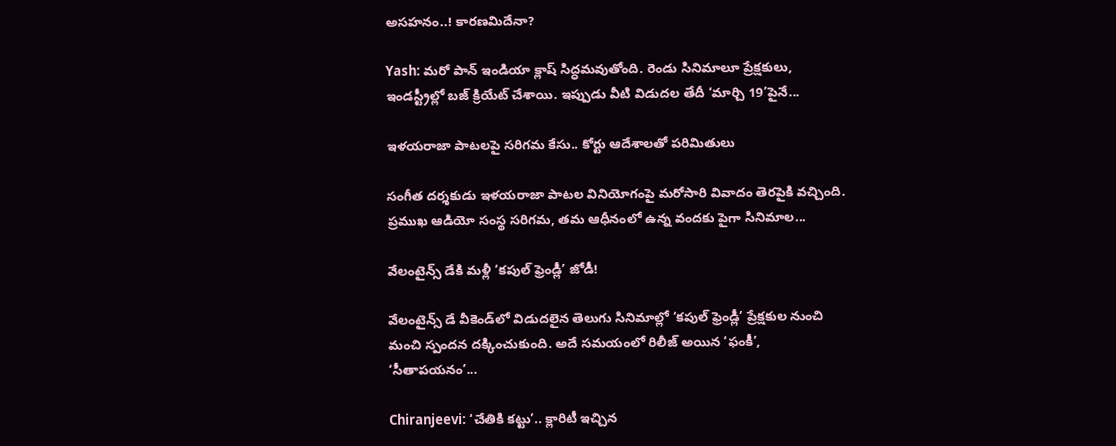అసహనం..! కారణమిదేనా?

Yash: మరో పాన్ ఇండియా క్లాష్ సిద్ధమవుతోంది. రెండు సినిమాలూ ప్రేక్షకులు, ఇండస్ట్రీల్లో బజ్ క్రియేట్ చేశాయి. ఇప్పుడు వీటి విడుదల తేదీ ‘మార్చి 19’పైనే...

ఇళయరాజా పాటలపై సరిగమ కేసు.. కోర్టు ఆదేశాలతో పరిమితులు

సంగీత దర్శకుడు ఇళయరాజా పాటల వినియోగంపై మరోసారి వివాదం తెరపైకి వచ్చింది. ప్రముఖ ఆడియో సంస్థ సరిగమ, తమ ఆధీనంలో ఉన్న వందకు పైగా సినిమాల...

వేలంటైన్స్ డేకి మళ్లీ ‘కపుల్ ఫ్రెండ్లీ’ జోడీ!

వేలంటైన్స్ డే వీకెండ్‌లో విడుదలైన తెలుగు సినిమాల్లో ‘కపుల్ ఫ్రెండ్లీ’ ప్రేక్షకుల నుంచి మంచి స్పందన దక్కించుకుంది. అదే సమయంలో రిలీజ్ అయిన ‘ఫంకీ’, ‘సీతాపయనం’...

Chiranjeevi: ‘చేతికి కట్టు’.. క్లారిటీ ఇచ్చిన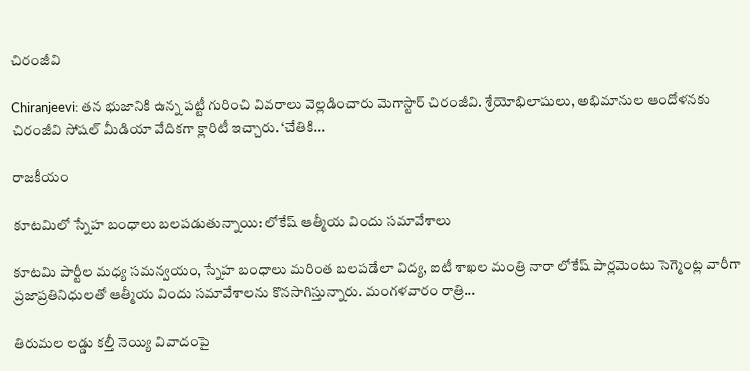చిరంజీవి

Chiranjeevi: తన భుజానికి ఉన్న పట్టీ గురించి వివరాలు వెల్లడించారు మెగాస్టార్ చిరంజీవి. శ్రేయోభిలాషులు, అభిమానుల ఆందోళనకు చిరంజీవి సోషల్ మీడియా వేదికగా క్లారిటీ ఇచ్చారు. ‘చేతికి...

రాజకీయం

కూటమిలో స్నేహ బంధాలు బలపడుతున్నాయి: లోకేష్ ఆత్మీయ విందు సమావేశాలు

కూటమి పార్టీల మధ్య సమన్వయం, స్నేహ బంధాలు మరింత బలపడేలా విద్య, ఐటీ శాఖల మంత్రి నారా లోకేష్ పార్లమెంటు సెగ్మెంట్ల వారీగా ప్రజాప్రతినిధులతో ఆత్మీయ విందు సమావేశాలను కొనసాగిస్తున్నారు. మంగళవారం రాత్రి...

తిరుమల లడ్డు కల్తీ నెయ్యి వివాదంపై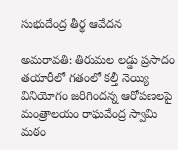సుభుదేంద్ర తీర్థ ఆవేదన

అమరావతి: తిరుమల లడ్డు ప్రసాదం తయారీలో గతంలో కల్తీ నెయ్యి వినియోగం జరిగిందన్న ఆరోపణలపై మంత్రాలయం రాఘవేంద్ర స్వామి మఠం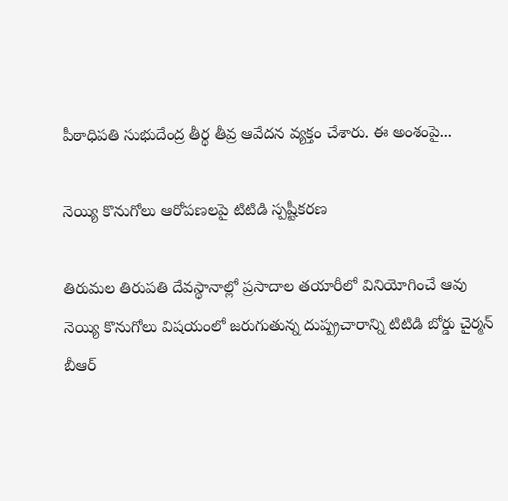పీఠాధిపతి సుభుదేంద్ర తీర్థ తీవ్ర ఆవేదన వ్యక్తం చేశారు. ఈ అంశంపై...

నెయ్యి కొనుగోలు ఆరోపణలపై టిటిడి స్పష్టీకరణ

తిరుమల తిరుపతి దేవస్థానాల్లో ప్రసాదాల తయారీలో వినియోగించే ఆవు నెయ్యి కొనుగోలు విషయంలో జరుగుతున్న దుష్ప్రచారాన్ని టిటిడి బోర్డు చైర్మన్ బీఆర్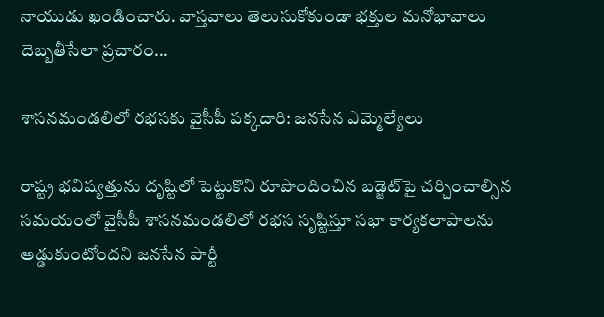నాయుడు ఖండించారు. వాస్తవాలు తెలుసుకోకుండా భక్తుల మనోభావాలు దెబ్బతీసేలా ప్రచారం...

శాసనమండలిలో రభసకు వైసీపీ పక్కదారి: జనసేన ఎమ్మెల్యేలు

రాష్ట్ర భవిష్యత్తును దృష్టిలో పెట్టుకొని రూపొందించిన బడ్జెట్‌పై చర్చించాల్సిన సమయంలో వైసీపీ శాసనమండలిలో రభస సృష్టిస్తూ సభా కార్యకలాపాలను అడ్డుకుంటోందని జనసేన పార్టీ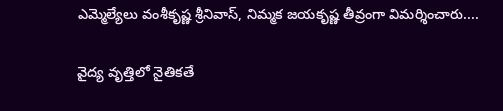ఎమ్మెల్యేలు వంశీకృష్ణ శ్రీనివాస్, నిమ్మక జయకృష్ణ తీవ్రంగా విమర్శించారు....

వైద్య వృత్తిలో నైతికతే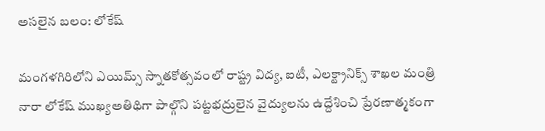అసలైన బలం: లోకేష్

మంగళగిరిలోని ఎయిమ్స్ స్నాతకోత్సవంలో రాష్ట్ర విద్య, ఐటీ, ఎలక్ట్రానిక్స్ శాఖల మంత్రి నారా లోకేష్ ముఖ్యఅతిథిగా పాల్గొని పట్టభద్రులైన వైద్యులను ఉద్దేశించి ప్రేరణాత్మకంగా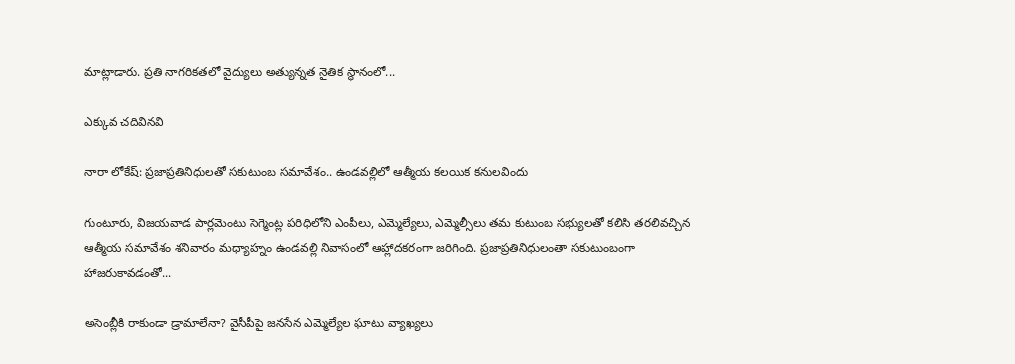మాట్లాడారు. ప్రతి నాగరికతలో వైద్యులు అత్యున్నత నైతిక స్థానంలో...

ఎక్కువ చదివినవి

నారా లోకేష్: ప్రజాప్రతినిధులతో సకుటుంబ సమావేశం.. ఉండవల్లిలో ఆత్మీయ కలయిక కనులవిందు

గుంటూరు, విజయవాడ పార్లమెంటు సెగ్మెంట్ల పరిధిలోని ఎంపీలు, ఎమ్మెల్యేలు, ఎమ్మెల్సీలు తమ కుటుంబ సభ్యులతో కలిసి తరలివచ్చిన ఆత్మీయ సమావేశం శనివారం మధ్యాహ్నం ఉండవల్లి నివాసంలో ఆహ్లాదకరంగా జరిగింది. ప్రజాప్రతినిధులంతా సకుటుంబంగా హాజరుకావడంతో...

అసెంబ్లీకి రాకుండా డ్రామాలేనా? వైసీపీపై జనసేన ఎమ్మెల్యేల ఘాటు వ్యాఖ్యలు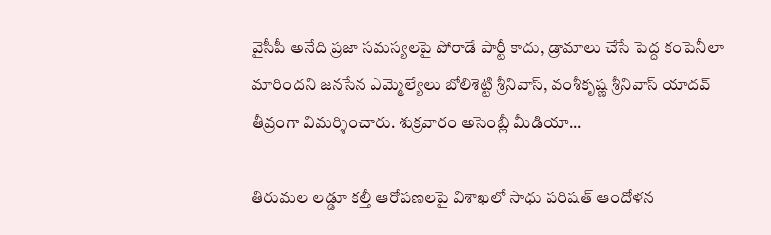వైసీపీ అనేది ప్రజా సమస్యలపై పోరాడే పార్టీ కాదు, డ్రామాలు చేసే పెద్ద కంపెనీలా మారిందని జనసేన ఎమ్మెల్యేలు బోలిశెట్టి శ్రీనివాస్, వంశీకృష్ణ శ్రీనివాస్ యాదవ్ తీవ్రంగా విమర్శించారు. శుక్రవారం అసెంబ్లీ మీడియా...

తిరుమల లడ్డూ కల్తీ ఆరోపణలపై విశాఖలో సాధు పరిషత్ ఆందోళన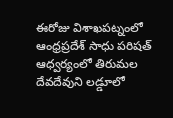ఈరోజు విశాఖపట్నంలో ఆంధ్రప్రదేశ్ సాధు పరిషత్ ఆధ్వర్యంలో తిరుమల దేవదేవుని లడ్డూలో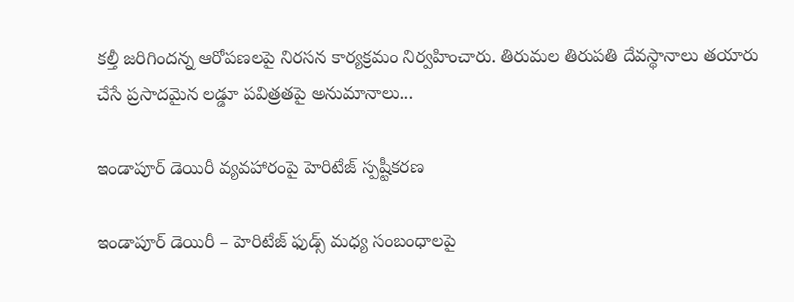కల్తీ జరిగిందన్న ఆరోపణలపై నిరసన కార్యక్రమం నిర్వహించారు. తిరుమల తిరుపతి దేవస్థానాలు తయారు చేసే ప్రసాదమైన లడ్డూ పవిత్రతపై అనుమానాలు...

ఇండాపూర్ డెయిరీ వ్యవహారంపై హెరిటేజ్ స్పష్టీకరణ

ఇండాపూర్ డెయిరీ – హెరిటేజ్ ఫుడ్స్ మధ్య సంబంధాలపై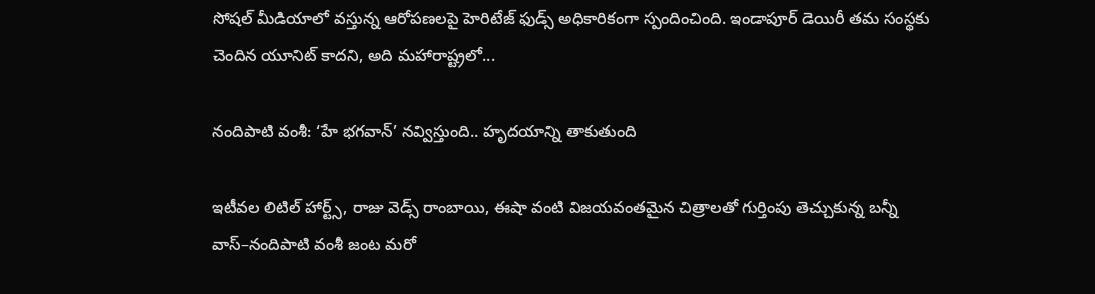సోషల్ మీడియాలో వస్తున్న ఆరోపణలపై హెరిటేజ్ ఫుడ్స్ అధికారికంగా స్పందించింది. ఇండాపూర్ డెయిరీ తమ సంస్థకు చెందిన యూనిట్ కాదని, అది మహారాష్ట్రలో...

నందిపాటి వంశీ: ‘హే భగవాన్’ నవ్విస్తుంది.. హృదయాన్ని తాకుతుంది

ఇటీవల లిటిల్ హార్ట్స్, రాజు వెడ్స్ రాంబాయి, ఈషా వంటి విజయవంతమైన చిత్రాలతో గుర్తింపు తెచ్చుకున్న బన్నీ వాస్–నందిపాటి వంశీ జంట మరో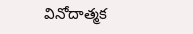వినోదాత్మక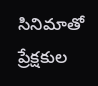సినిమాతో ప్రేక్షకుల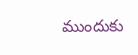ముందుకు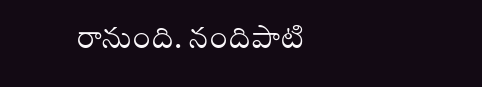రానుంది. నందిపాటి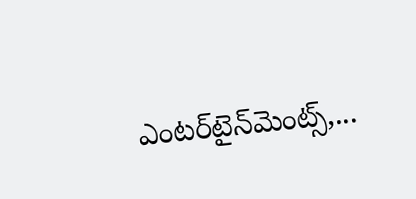ఎంటర్‌టైన్‌మెంట్స్,...